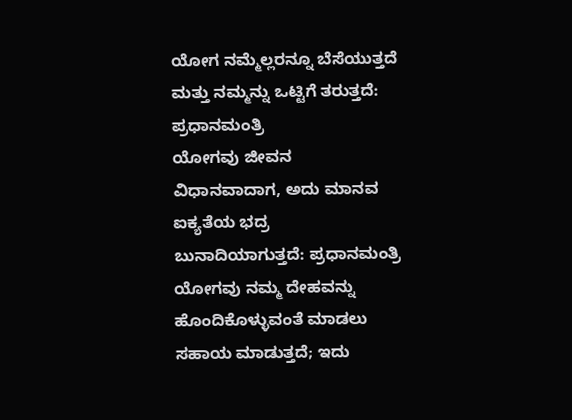ಯೋಗ ನಮ್ಮೆಲ್ಲರನ್ನೂ ಬೆಸೆಯುತ್ತದೆ ಮತ್ತು ನಮ್ಮನ್ನು ಒಟ್ಟಿಗೆ ತರುತ್ತದೆ: ಪ್ರಧಾನಮಂತ್ರಿ
ಯೋಗವು ಜೀವನ ವಿಧಾನವಾದಾಗ, ಅದು ಮಾನವ ಐಕ್ಯತೆಯ ಭದ್ರ ಬುನಾದಿಯಾಗುತ್ತದೆ: ಪ್ರಧಾನಮಂತ್ರಿ
ಯೋಗವು ನಮ್ಮ ದೇಹವನ್ನು ಹೊಂದಿಕೊಳ್ಳುವಂತೆ ಮಾಡಲು ಸಹಾಯ ಮಾಡುತ್ತದೆ; ಇದು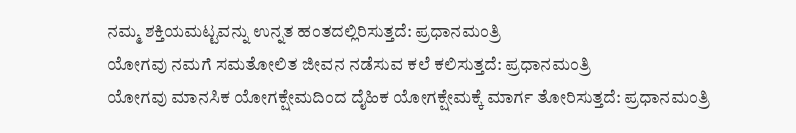ನಮ್ಮ ಶಕ್ತಿಯಮಟ್ಟವನ್ನು ಉನ್ನತ ಹಂತದಲ್ಲಿರಿಸುತ್ತದೆ: ಪ್ರಧಾನಮಂತ್ರಿ
ಯೋಗವು ನಮಗೆ ಸಮತೋಲಿತ ಜೀವನ ನಡೆಸುವ ಕಲೆ ಕಲಿಸುತ್ತದೆ: ಪ್ರಧಾನಮಂತ್ರಿ
ಯೋಗವು ಮಾನಸಿಕ ಯೋಗಕ್ಷೇಮದಿಂದ ದೈಹಿಕ ಯೋಗಕ್ಷೇಮಕ್ಕೆ ಮಾರ್ಗ ತೋರಿಸುತ್ತದೆ: ಪ್ರಧಾನಮಂತ್ರಿ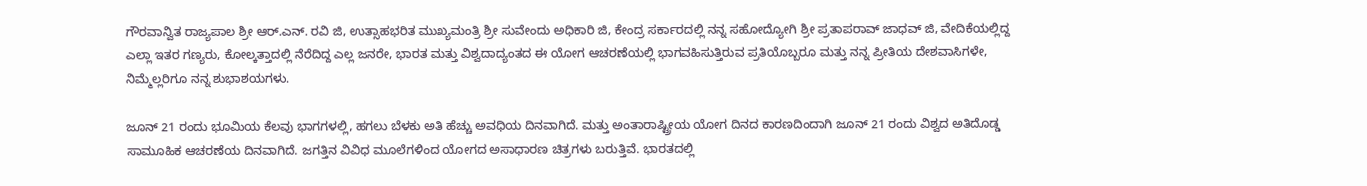ಗೌರವಾನ್ವಿತ ರಾಜ್ಯಪಾಲ ಶ್ರೀ ಆರ್.ಎನ್. ರವಿ ಜಿ, ಉತ್ಸಾಹಭರಿತ ಮುಖ್ಯಮಂತ್ರಿ ಶ್ರೀ ಸುವೇಂದು ಅಧಿಕಾರಿ ಜಿ, ಕೇಂದ್ರ ಸರ್ಕಾರದಲ್ಲಿ ನನ್ನ ಸಹೋದ್ಯೋಗಿ ಶ್ರೀ ಪ್ರತಾಪರಾವ್ ಜಾಧವ್ ಜಿ, ವೇದಿಕೆಯಲ್ಲಿದ್ದ ಎಲ್ಲಾ ಇತರ ಗಣ್ಯರು, ಕೋಲ್ಕತ್ತಾದಲ್ಲಿ ನೆರೆದಿದ್ದ ಎಲ್ಲ ಜನರೇ, ಭಾರತ ಮತ್ತು ವಿಶ್ವದಾದ್ಯಂತದ ಈ ಯೋಗ ಆಚರಣೆಯಲ್ಲಿ ಭಾಗವಹಿಸುತ್ತಿರುವ ಪ್ರತಿಯೊಬ್ಬರೂ ಮತ್ತು ನನ್ನ ಪ್ರೀತಿಯ ದೇಶವಾಸಿಗಳೇ, ನಿಮ್ಮೆಲ್ಲರಿಗೂ ನನ್ನ ಶುಭಾಶಯಗಳು.

ಜೂನ್ 21 ರಂದು ಭೂಮಿಯ ಕೆಲವು ಭಾಗಗಳಲ್ಲಿ, ಹಗಲು ಬೆಳಕು ಅತಿ ಹೆಚ್ಚು ಅವಧಿಯ ದಿನವಾಗಿದೆ. ಮತ್ತು ಅಂತಾರಾಷ್ಟ್ರೀಯ ಯೋಗ ದಿನದ ಕಾರಣದಿಂದಾಗಿ ಜೂನ್ 21 ರಂದು ವಿಶ್ವದ ಅತಿದೊಡ್ಡ ಸಾಮೂಹಿಕ ಆಚರಣೆಯ ದಿನವಾಗಿದೆ. ಜಗತ್ತಿನ ವಿವಿಧ ಮೂಲೆಗಳಿಂದ ಯೋಗದ ಅಸಾಧಾರಣ ಚಿತ್ರಗಳು ಬರುತ್ತಿವೆ. ಭಾರತದಲ್ಲಿ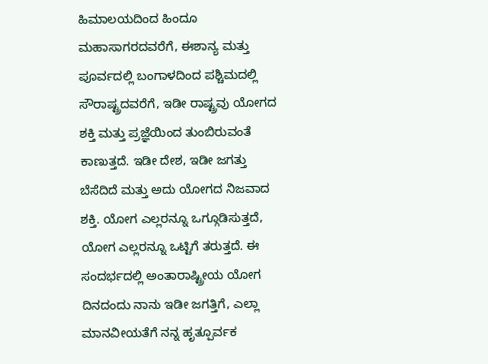ಹಿಮಾಲಯದಿಂದ ಹಿಂದೂ ಮಹಾಸಾಗರದವರೆಗೆ, ಈಶಾನ್ಯ ಮತ್ತು ಪೂರ್ವದಲ್ಲಿ ಬಂಗಾಳದಿಂದ ಪಶ್ಚಿಮದಲ್ಲಿ ಸೌರಾಷ್ಟ್ರದವರೆಗೆ, ಇಡೀ ರಾಷ್ಟ್ರವು ಯೋಗದ ಶಕ್ತಿ ಮತ್ತು ಪ್ರಜ್ಞೆಯಿಂದ ತುಂಬಿರುವಂತೆ ಕಾಣುತ್ತದೆ. ಇಡೀ ದೇಶ, ಇಡೀ ಜಗತ್ತು ಬೆಸೆದಿದೆ ಮತ್ತು ಅದು ಯೋಗದ ನಿಜವಾದ ಶಕ್ತಿ. ಯೋಗ ಎಲ್ಲರನ್ನೂ ಒಗ್ಗೂಡಿಸುತ್ತದೆ, ಯೋಗ ಎಲ್ಲರನ್ನೂ ಒಟ್ಟಿಗೆ ತರುತ್ತದೆ. ಈ ಸಂದರ್ಭದಲ್ಲಿ ಅಂತಾರಾಷ್ಟ್ರೀಯ ಯೋಗ ದಿನದಂದು ನಾನು ಇಡೀ ಜಗತ್ತಿಗೆ, ಎಲ್ಲಾ ಮಾನವೀಯತೆಗೆ ನನ್ನ ಹೃತ್ಪೂರ್ವಕ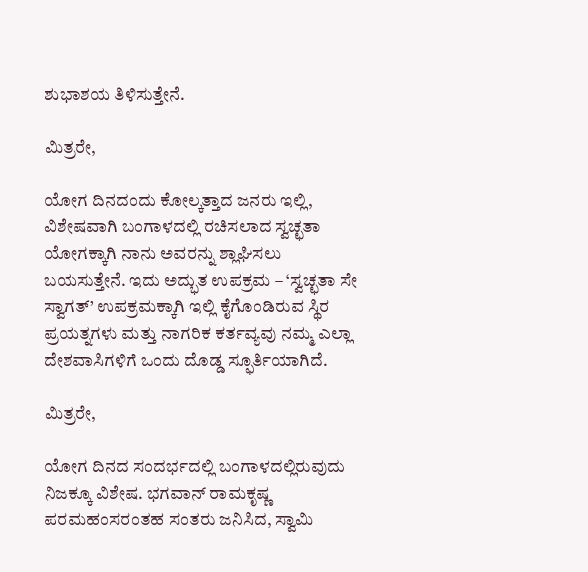ಶುಭಾಶಯ ತಿಳಿಸುತ್ತೇನೆ.

ಮಿತ್ರರೇ,

ಯೋಗ ದಿನದಂದು ಕೋಲ್ಕತ್ತಾದ ಜನರು ಇಲ್ಲಿ, ವಿಶೇಷವಾಗಿ ಬಂಗಾಳದಲ್ಲಿ ರಚಿಸಲಾದ ಸ್ವಚ್ಛತಾ ಯೋಗಕ್ಕಾಗಿ ನಾನು ಅವರನ್ನು ಶ್ಲಾಘಿಸಲು ಬಯಸುತ್ತೇನೆ. ಇದು ಅದ್ಭುತ ಉಪಕ್ರಮ – ‘ಸ್ವಚ್ಛತಾ ಸೇ ಸ್ವಾಗತ್’ ಉಪಕ್ರಮಕ್ಕಾಗಿ ಇಲ್ಲಿ ಕೈಗೊಂಡಿರುವ ಸ್ಥಿರ ಪ್ರಯತ್ನಗಳು ಮತ್ತು ನಾಗರಿಕ ಕರ್ತವ್ಯವು ನಮ್ಮ ಎಲ್ಲಾ ದೇಶವಾಸಿಗಳಿಗೆ ಒಂದು ದೊಡ್ಡ ಸ್ಫೂರ್ತಿಯಾಗಿದೆ.

ಮಿತ್ರರೇ,

ಯೋಗ ದಿನದ ಸಂದರ್ಭದಲ್ಲಿ ಬಂಗಾಳದಲ್ಲಿರುವುದು ನಿಜಕ್ಕೂ ವಿಶೇಷ. ಭಗವಾನ್ ರಾಮಕೃಷ್ಣ ಪರಮಹಂಸರಂತಹ ಸಂತರು ಜನಿಸಿದ, ಸ್ವಾಮಿ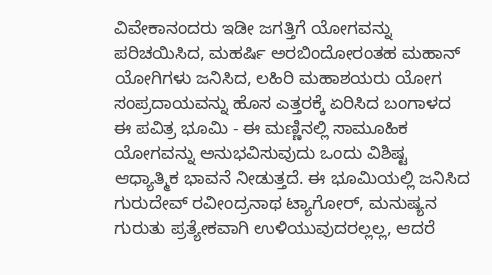ವಿವೇಕಾನಂದರು ಇಡೀ ಜಗತ್ತಿಗೆ ಯೋಗವನ್ನು ಪರಿಚಯಿಸಿದ, ಮಹರ್ಷಿ ಅರಬಿಂದೋರಂತಹ ಮಹಾನ್ ಯೋಗಿಗಳು ಜನಿಸಿದ, ಲಹಿರಿ ಮಹಾಶಯರು ಯೋಗ ಸಂಪ್ರದಾಯವನ್ನು ಹೊಸ ಎತ್ತರಕ್ಕೆ ಏರಿಸಿದ ಬಂಗಾಳದ ಈ ಪವಿತ್ರ ಭೂಮಿ - ಈ ಮಣ್ಣಿನಲ್ಲಿ ಸಾಮೂಹಿಕ ಯೋಗವನ್ನು ಅನುಭವಿಸುವುದು ಒಂದು ವಿಶಿಷ್ಟ ಆಧ್ಯಾತ್ಮಿಕ ಭಾವನೆ ನೀಡುತ್ತದೆ. ಈ ಭೂಮಿಯಲ್ಲಿ ಜನಿಸಿದ ಗುರುದೇವ್ ರವೀಂದ್ರನಾಥ ಟ್ಯಾಗೋರ್, ಮನುಷ್ಯನ ಗುರುತು ಪ್ರತ್ಯೇಕವಾಗಿ ಉಳಿಯುವುದರಲ್ಲಲ್ಲ, ಆದರೆ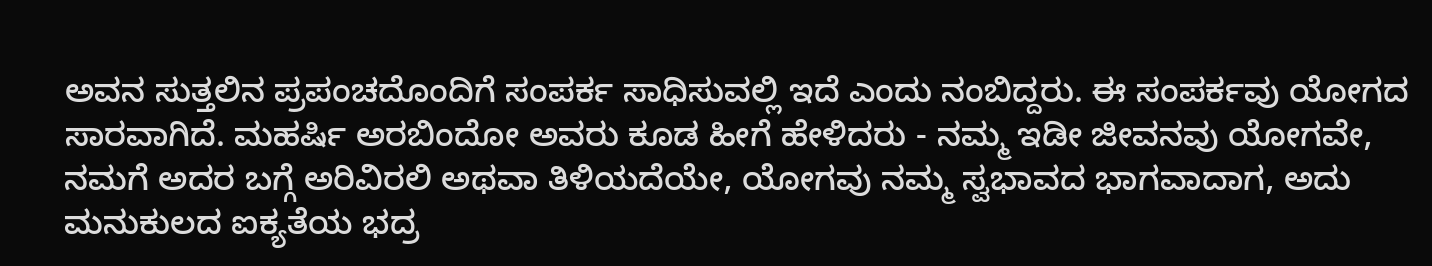ಅವನ ಸುತ್ತಲಿನ ಪ್ರಪಂಚದೊಂದಿಗೆ ಸಂಪರ್ಕ ಸಾಧಿಸುವಲ್ಲಿ ಇದೆ ಎಂದು ನಂಬಿದ್ದರು. ಈ ಸಂಪರ್ಕವು ಯೋಗದ ಸಾರವಾಗಿದೆ. ಮಹರ್ಷಿ ಅರಬಿಂದೋ ಅವರು ಕೂಡ ಹೀಗೆ ಹೇಳಿದರು - ನಮ್ಮ ಇಡೀ ಜೀವನವು ಯೋಗವೇ, ನಮಗೆ ಅದರ ಬಗ್ಗೆ ಅರಿವಿರಲಿ ಅಥವಾ ತಿಳಿಯದೆಯೇ, ಯೋಗವು ನಮ್ಮ ಸ್ವಭಾವದ ಭಾಗವಾದಾಗ, ಅದು ಮನುಕುಲದ ಐಕ್ಯತೆಯ ಭದ್ರ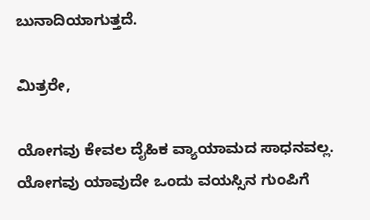ಬುನಾದಿಯಾಗುತ್ತದೆ.

ಮಿತ್ರರೇ,

ಯೋಗವು ಕೇವಲ ದೈಹಿಕ ವ್ಯಾಯಾಮದ ಸಾಧನವಲ್ಲ. ಯೋಗವು ಯಾವುದೇ ಒಂದು ವಯಸ್ಸಿನ ಗುಂಪಿಗೆ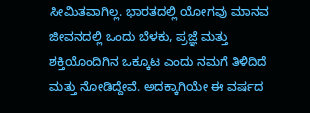ಸೀಮಿತವಾಗಿಲ್ಲ. ಭಾರತದಲ್ಲಿ ಯೋಗವು ಮಾನವ ಜೀವನದಲ್ಲಿ ಒಂದು ಬೆಳಕು, ಪ್ರಜ್ಞೆ ಮತ್ತು ಶಕ್ತಿಯೊಂದಿಗಿನ ಒಕ್ಕೂಟ ಎಂದು ನಮಗೆ ತಿಳಿದಿದೆ ಮತ್ತು ನೋಡಿದ್ದೇವೆ. ಅದಕ್ಕಾಗಿಯೇ ಈ ವರ್ಷದ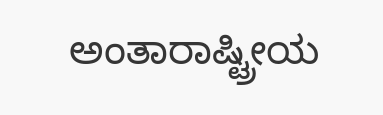ಅಂತಾರಾಷ್ಟ್ರೀಯ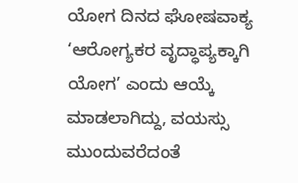ಯೋಗ ದಿನದ ಘೋಷವಾಕ್ಯ ‘ಆರೋಗ್ಯಕರ ವೃದ್ಧಾಪ್ಯಕ್ಕಾಗಿ ಯೋಗ’ ಎಂದು ಆಯ್ಕೆ ಮಾಡಲಾಗಿದ್ದು, ವಯಸ್ಸು ಮುಂದುವರೆದಂತೆ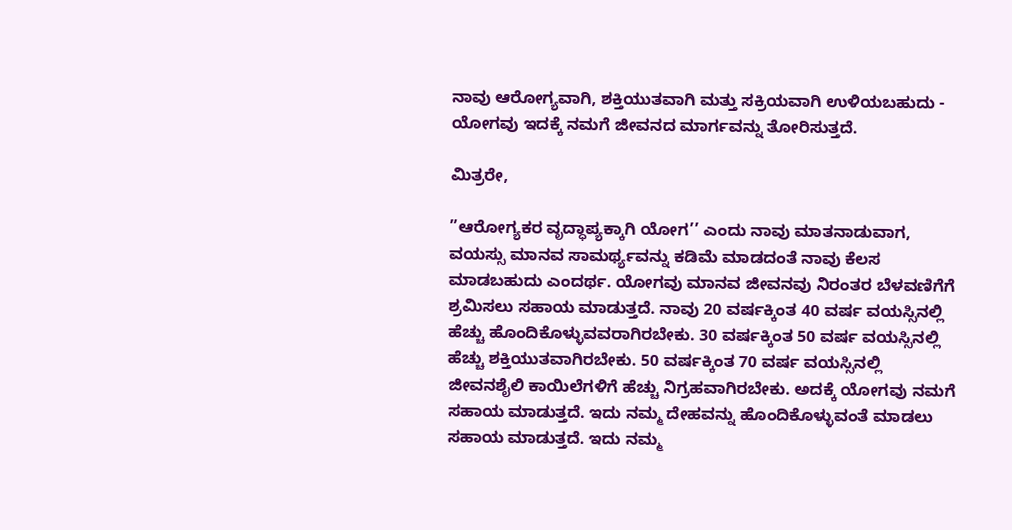ನಾವು ಆರೋಗ್ಯವಾಗಿ, ಶಕ್ತಿಯುತವಾಗಿ ಮತ್ತು ಸಕ್ರಿಯವಾಗಿ ಉಳಿಯಬಹುದು - ಯೋಗವು ಇದಕ್ಕೆ ನಮಗೆ ಜೀವನದ ಮಾರ್ಗವನ್ನು ತೋರಿಸುತ್ತದೆ.

ಮಿತ್ರರೇ,

”ಆರೋಗ್ಯಕರ ವೃದ್ಧಾಪ್ಯಕ್ಕಾಗಿ ಯೋಗ’’ ಎಂದು ನಾವು ಮಾತನಾಡುವಾಗ, ವಯಸ್ಸು ಮಾನವ ಸಾಮರ್ಥ್ಯವನ್ನು ಕಡಿಮೆ ಮಾಡದಂತೆ ನಾವು ಕೆಲಸ ಮಾಡಬಹುದು ಎಂದರ್ಥ. ಯೋಗವು ಮಾನವ ಜೀವನವು ನಿರಂತರ ಬೆಳವಣಿಗೆಗೆ ಶ್ರಮಿಸಲು ಸಹಾಯ ಮಾಡುತ್ತದೆ. ನಾವು 20 ವರ್ಷಕ್ಕಿಂತ 40 ವರ್ಷ ವಯಸ್ಸಿನಲ್ಲಿ ಹೆಚ್ಚು ಹೊಂದಿಕೊಳ್ಳುವವರಾಗಿರಬೇಕು. 30 ವರ್ಷಕ್ಕಿಂತ 50 ವರ್ಷ ವಯಸ್ಸಿನಲ್ಲಿ ಹೆಚ್ಚು ಶಕ್ತಿಯುತವಾಗಿರಬೇಕು. 50 ವರ್ಷಕ್ಕಿಂತ 70 ವರ್ಷ ವಯಸ್ಸಿನಲ್ಲಿ ಜೀವನಶೈಲಿ ಕಾಯಿಲೆಗಳಿಗೆ ಹೆಚ್ಚು ನಿಗ್ರಹವಾಗಿರಬೇಕು. ಅದಕ್ಕೆ ಯೋಗವು ನಮಗೆ ಸಹಾಯ ಮಾಡುತ್ತದೆ. ಇದು ನಮ್ಮ ದೇಹವನ್ನು ಹೊಂದಿಕೊಳ್ಳುವಂತೆ ಮಾಡಲು ಸಹಾಯ ಮಾಡುತ್ತದೆ. ಇದು ನಮ್ಮ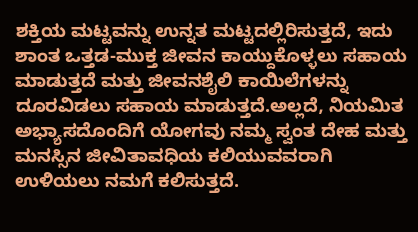ಶಕ್ತಿಯ ಮಟ್ಟವನ್ನು ಉನ್ನತ ಮಟ್ಟದಲ್ಲಿರಿಸುತ್ತದೆ, ಇದು ಶಾಂತ ಒತ್ತಡ-ಮುಕ್ತ ಜೀವನ ಕಾಯ್ದುಕೊಳ್ಳಲು ಸಹಾಯ ಮಾಡುತ್ತದೆ ಮತ್ತು ಜೀವನಶೈಲಿ ಕಾಯಿಲೆಗಳನ್ನು ದೂರವಿಡಲು ಸಹಾಯ ಮಾಡುತ್ತದೆ.ಅಲ್ಲದೆ, ನಿಯಮಿತ ಅಭ್ಯಾಸದೊಂದಿಗೆ ಯೋಗವು ನಮ್ಮ ಸ್ವಂತ ದೇಹ ಮತ್ತು ಮನಸ್ಸಿನ ಜೀವಿತಾವಧಿಯ ಕಲಿಯುವವರಾಗಿ ಉಳಿಯಲು ನಮಗೆ ಕಲಿಸುತ್ತದೆ.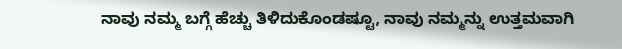ನಾವು ನಮ್ಮ ಬಗ್ಗೆ ಹೆಚ್ಚು ತಿಳಿದುಕೊಂಡಷ್ಟೂ, ನಾವು ನಮ್ಮನ್ನು ಉತ್ತಮವಾಗಿ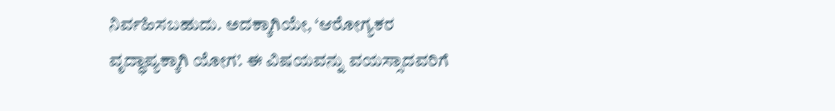ನಿರ್ವಹಿಸಬಹುದು. ಅದಕ್ಕಾಗಿಯೇ, ‘ಆರೋಗ್ಯಕರ ವೃದ್ಧಾಪ್ಯಕ್ಕಾಗಿ ಯೋಗ’. ಈ ವಿಷಯವನ್ನು ವಯಸ್ಸಾದವರಿಗೆ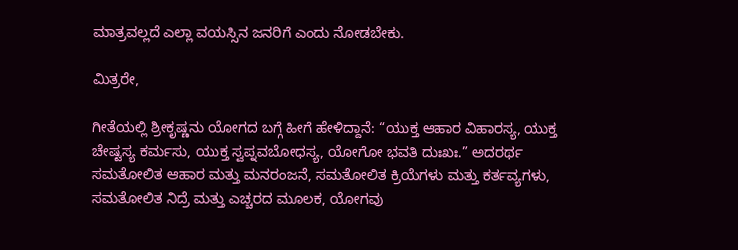ಮಾತ್ರವಲ್ಲದೆ ಎಲ್ಲಾ ವಯಸ್ಸಿನ ಜನರಿಗೆ ಎಂದು ನೋಡಬೇಕು.

ಮಿತ್ರರೇ,

ಗೀತೆಯಲ್ಲಿ ಶ್ರೀಕೃಷ್ಣನು ಯೋಗದ ಬಗ್ಗೆ ಹೀಗೆ ಹೇಳಿದ್ದಾನೆ: “ಯುಕ್ತ ಆಹಾರ ವಿಹಾರಸ್ಯ, ಯುಕ್ತ ಚೇಷ್ಟಸ್ಯ ಕರ್ಮಸು, ಯುಕ್ತ ಸ್ವಪ್ನವಬೋಧಸ್ಯ, ಯೋಗೋ ಭವತಿ ದುಃಖಃ.” ಅದರರ್ಥ ಸಮತೋಲಿತ ಆಹಾರ ಮತ್ತು ಮನರಂಜನೆ, ಸಮತೋಲಿತ ಕ್ರಿಯೆಗಳು ಮತ್ತು ಕರ್ತವ್ಯಗಳು, ಸಮತೋಲಿತ ನಿದ್ರೆ ಮತ್ತು ಎಚ್ಚರದ ಮೂಲಕ, ಯೋಗವು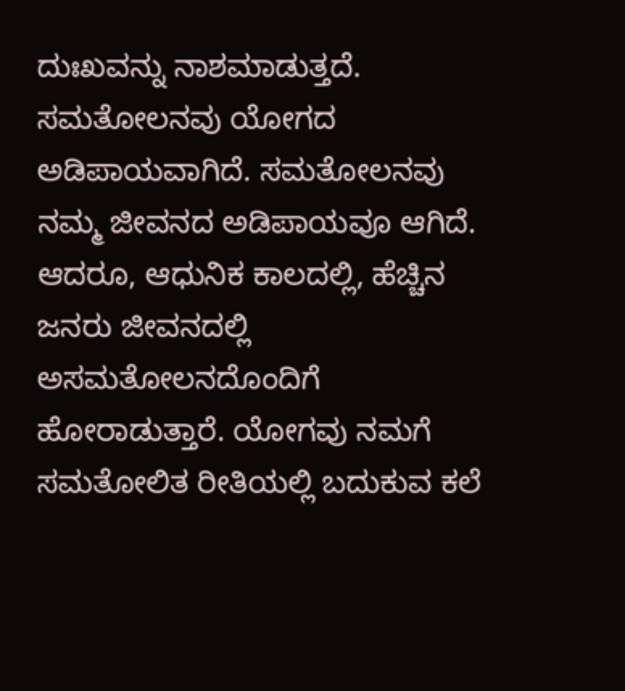ದುಃಖವನ್ನು ನಾಶಮಾಡುತ್ತದೆ. ಸಮತೋಲನವು ಯೋಗದ ಅಡಿಪಾಯವಾಗಿದೆ. ಸಮತೋಲನವು ನಮ್ಮ ಜೀವನದ ಅಡಿಪಾಯವೂ ಆಗಿದೆ. ಆದರೂ, ಆಧುನಿಕ ಕಾಲದಲ್ಲಿ, ಹೆಚ್ಚಿನ ಜನರು ಜೀವನದಲ್ಲಿ ಅಸಮತೋಲನದೊಂದಿಗೆ ಹೋರಾಡುತ್ತಾರೆ. ಯೋಗವು ನಮಗೆ ಸಮತೋಲಿತ ರೀತಿಯಲ್ಲಿ ಬದುಕುವ ಕಲೆ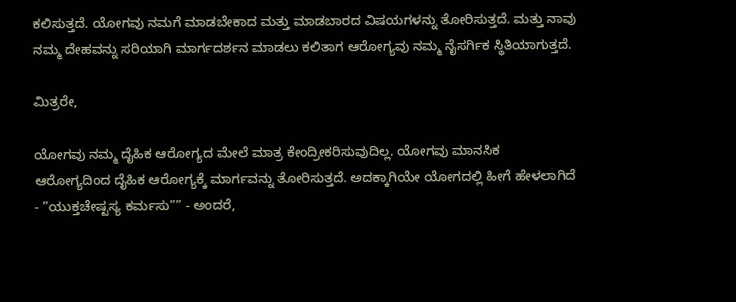ಕಲಿಸುತ್ತದೆ. ಯೋಗವು ನಮಗೆ ಮಾಡಬೇಕಾದ ಮತ್ತು ಮಾಡಬಾರದ ವಿಷಯಗಳನ್ನು ತೋರಿಸುತ್ತದೆ. ಮತ್ತು ನಾವು ನಮ್ಮ ದೇಹವನ್ನು ಸರಿಯಾಗಿ ಮಾರ್ಗದರ್ಶನ ಮಾಡಲು ಕಲಿತಾಗ ಆರೋಗ್ಯವು ನಮ್ಮ ನೈಸರ್ಗಿಕ ಸ್ಥಿತಿಯಾಗುತ್ತದೆ.

ಮಿತ್ರರೇ,

ಯೋಗವು ನಮ್ಮ ದೈಹಿಕ ಆರೋಗ್ಯದ ಮೇಲೆ ಮಾತ್ರ ಕೇಂದ್ರೀಕರಿಸುವುದಿಲ್ಲ. ಯೋಗವು ಮಾನಸಿಕ ಆರೋಗ್ಯದಿಂದ ದೈಹಿಕ ಆರೋಗ್ಯಕ್ಕೆ ಮಾರ್ಗವನ್ನು ತೋರಿಸುತ್ತದೆ. ಅದಕ್ಕಾಗಿಯೇ ಯೋಗದಲ್ಲಿ ಹೀಗೆ ಹೇಳಲಾಗಿದೆ - ”ಯುಕ್ತಚೇಷ್ಟಸ್ಯ ಕರ್ಮಸು”” - ಅಂದರೆ,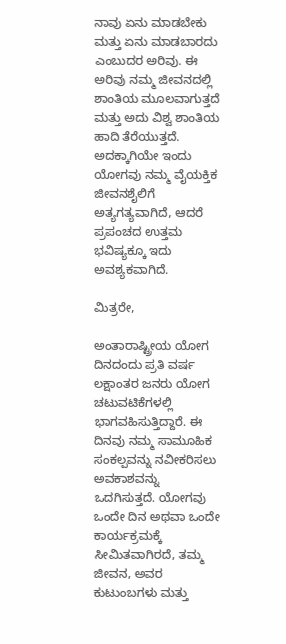ನಾವು ಏನು ಮಾಡಬೇಕು ಮತ್ತು ಏನು ಮಾಡಬಾರದು ಎಂಬುದರ ಅರಿವು. ಈ ಅರಿವು ನಮ್ಮ ಜೀವನದಲ್ಲಿ ಶಾಂತಿಯ ಮೂಲವಾಗುತ್ತದೆ ಮತ್ತು ಅದು ವಿಶ್ವ ಶಾಂತಿಯ ಹಾದಿ ತೆರೆಯುತ್ತದೆ. ಅದಕ್ಕಾಗಿಯೇ ಇಂದು ಯೋಗವು ನಮ್ಮ ವೈಯಕ್ತಿಕ ಜೀವನಶೈಲಿಗೆ ಅತ್ಯಗತ್ಯವಾಗಿದೆ, ಆದರೆ ಪ್ರಪಂಚದ ಉತ್ತಮ ಭವಿಷ್ಯಕ್ಕೂ ಇದು ಅವಶ್ಯಕವಾಗಿದೆ.

ಮಿತ್ರರೇ,

ಅಂತಾರಾಷ್ಟ್ರೀಯ ಯೋಗ ದಿನದಂದು ಪ್ರತಿ ವರ್ಷ ಲಕ್ಷಾಂತರ ಜನರು ಯೋಗ ಚಟುವಟಿಕೆಗಳಲ್ಲಿ ಭಾಗವಹಿಸುತ್ತಿದ್ದಾರೆ. ಈ ದಿನವು ನಮ್ಮ ಸಾಮೂಹಿಕ ಸಂಕಲ್ಪವನ್ನು ನವೀಕರಿಸಲು ಅವಕಾಶವನ್ನು ಒದಗಿಸುತ್ತದೆ. ಯೋಗವು ಒಂದೇ ದಿನ ಅಥವಾ ಒಂದೇ ಕಾರ್ಯಕ್ರಮಕ್ಕೆ ಸೀಮಿತವಾಗಿರದೆ, ತಮ್ಮ ಜೀವನ, ಅವರ ಕುಟುಂಬಗಳು ಮತ್ತು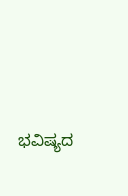ಭವಿಷ್ಯದ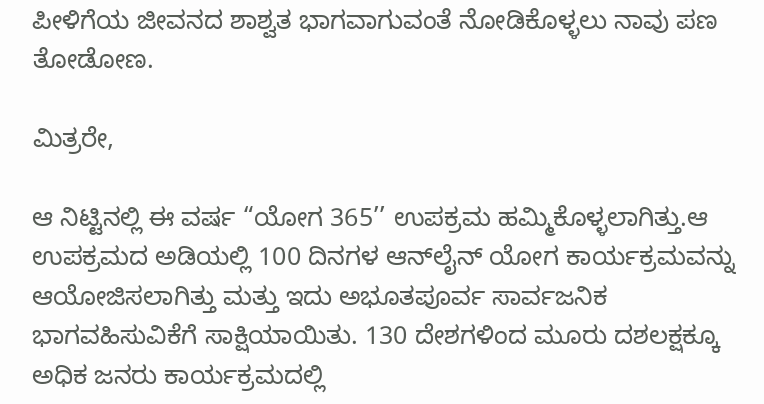ಪೀಳಿಗೆಯ ಜೀವನದ ಶಾಶ್ವತ ಭಾಗವಾಗುವಂತೆ ನೋಡಿಕೊಳ್ಳಲು ನಾವು ಪಣ ತೋಡೋಣ.

ಮಿತ್ರರೇ,

ಆ ನಿಟ್ಟಿನಲ್ಲಿ ಈ ವರ್ಷ “ಯೋಗ 365’’ ಉಪಕ್ರಮ ಹಮ್ಮಿಕೊಳ್ಳಲಾಗಿತ್ತು.ಆ ಉಪಕ್ರಮದ ಅಡಿಯಲ್ಲಿ 100 ದಿನಗಳ ಆನ್‌ಲೈನ್ ಯೋಗ ಕಾರ್ಯಕ್ರಮವನ್ನು ಆಯೋಜಿಸಲಾಗಿತ್ತು ಮತ್ತು ಇದು ಅಭೂತಪೂರ್ವ ಸಾರ್ವಜನಿಕ ಭಾಗವಹಿಸುವಿಕೆಗೆ ಸಾಕ್ಷಿಯಾಯಿತು. 130 ದೇಶಗಳಿಂದ ಮೂರು ದಶಲಕ್ಷಕ್ಕೂ ಅಧಿಕ ಜನರು ಕಾರ್ಯಕ್ರಮದಲ್ಲಿ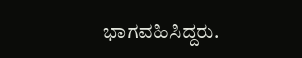ಭಾಗವಹಿಸಿದ್ದರು.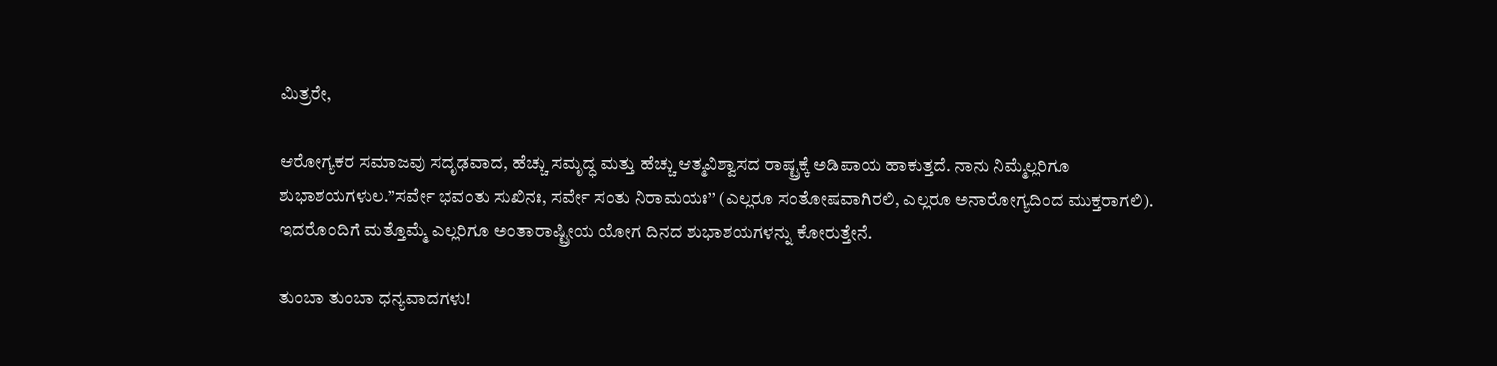ಮಿತ್ರರೇ,

ಆರೋಗ್ಯಕರ ಸಮಾಜವು ಸದೃಢವಾದ, ಹೆಚ್ಚು ಸಮೃದ್ಧ ಮತ್ತು ಹೆಚ್ಚು ಆತ್ಮವಿಶ್ವಾಸದ ರಾಷ್ಟ್ರಕ್ಕೆ ಅಡಿಪಾಯ ಹಾಕುತ್ತದೆ. ನಾನು ನಿಮ್ಮೆಲ್ಲರಿಗೂ ಶುಭಾಶಯಗಳುಲ.”ಸರ್ವೇ ಭವಂತು ಸುಖಿನಃ, ಸರ್ವೇ ಸಂತು ನಿರಾಮಯಃ’’ (ಎಲ್ಲರೂ ಸಂತೋಷವಾಗಿರಲಿ, ಎಲ್ಲರೂ ಅನಾರೋಗ್ಯದಿಂದ ಮುಕ್ತರಾಗಲಿ). ಇದರೊಂದಿಗೆ ಮತ್ತೊಮ್ಮೆ ಎಲ್ಲರಿಗೂ ಅಂತಾರಾಷ್ಟ್ರೀಯ ಯೋಗ ದಿನದ ಶುಭಾಶಯಗಳನ್ನು ಕೋರುತ್ತೇನೆ.

ತುಂಬಾ ತುಂಬಾ ಧನ್ಯವಾದಗಳು!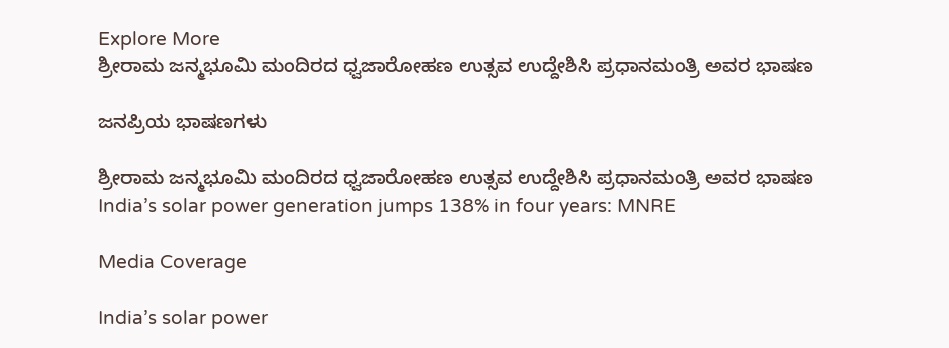Explore More
ಶ್ರೀರಾಮ ಜನ್ಮಭೂಮಿ ಮಂದಿರದ ಧ್ವಜಾರೋಹಣ ಉತ್ಸವ ಉದ್ದೇಶಿಸಿ ಪ್ರಧಾನಮಂತ್ರಿ ಅವರ ಭಾಷಣ

ಜನಪ್ರಿಯ ಭಾಷಣಗಳು

ಶ್ರೀರಾಮ ಜನ್ಮಭೂಮಿ ಮಂದಿರದ ಧ್ವಜಾರೋಹಣ ಉತ್ಸವ ಉದ್ದೇಶಿಸಿ ಪ್ರಧಾನಮಂತ್ರಿ ಅವರ ಭಾಷಣ
India’s solar power generation jumps 138% in four years: MNRE

Media Coverage

India’s solar power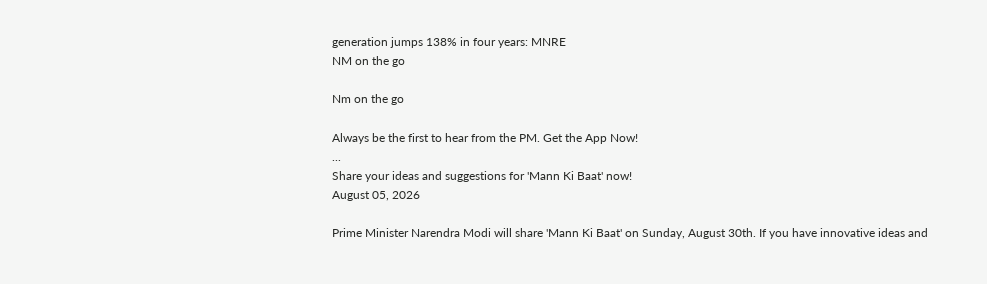generation jumps 138% in four years: MNRE
NM on the go

Nm on the go

Always be the first to hear from the PM. Get the App Now!
...
Share your ideas and suggestions for 'Mann Ki Baat' now!
August 05, 2026

Prime Minister Narendra Modi will share 'Mann Ki Baat' on Sunday, August 30th. If you have innovative ideas and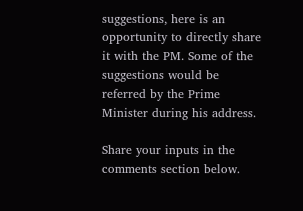suggestions, here is an opportunity to directly share it with the PM. Some of the suggestions would be referred by the Prime Minister during his address.

Share your inputs in the comments section below.